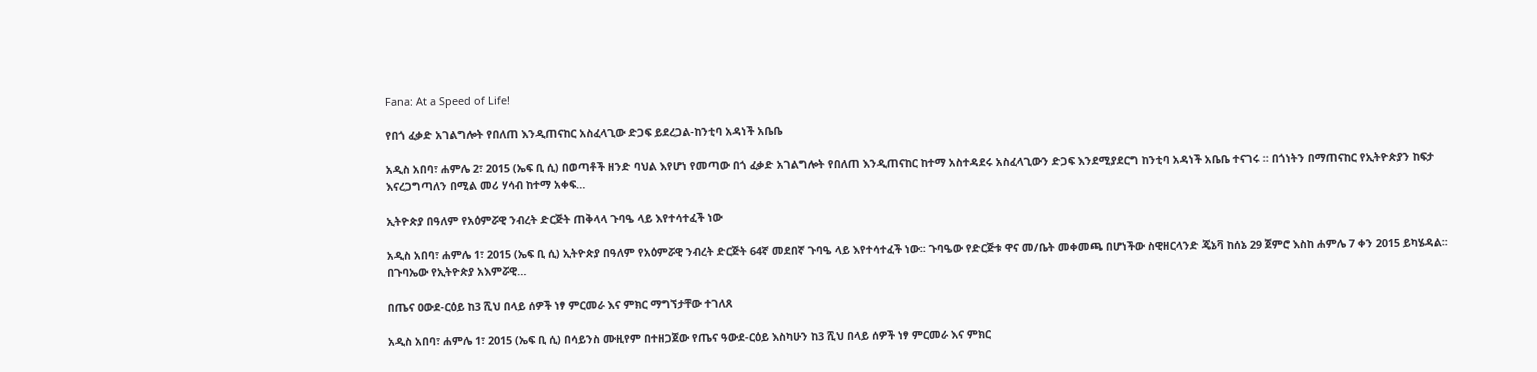Fana: At a Speed of Life!

የበጎ ፈቃድ አገልግሎት የበለጠ እንዲጠናከር አስፈላጊው ድጋፍ ይደረጋል-ከንቲባ አዳነች አቤቤ

አዲስ አበባ፣ ሐምሌ 2፣ 2015 (ኤፍ ቢ ሲ) በወጣቶች ዘንድ ባህል እየሆነ የመጣው በጎ ፈቃድ አገልግሎት የበለጠ እንዲጠናከር ከተማ አስተዳደሩ አስፈላጊውን ድጋፍ እንደሚያደርግ ከንቲባ አዳነች አቤቤ ተናገሩ ። በጎነትን በማጠናከር የኢትዮጵያን ከፍታ እናረጋግጣለን በሚል መሪ ሃሳብ ከተማ አቀፍ…

ኢትዮጵያ በዓለም የአዕምሯዊ ንብረት ድርጅት ጠቅላላ ጉባዔ ላይ እየተሳተፈች ነው

አዲስ አበባ፣ ሐምሌ 1፣ 2015 (ኤፍ ቢ ሲ) ኢትዮጵያ በዓለም የአዕምሯዊ ንብረት ድርጅት 64ኛ መደበኛ ጉባዔ ላይ እየተሳተፈች ነው፡፡ ጉባዔው የድርጅቱ ዋና መ/ቤት መቀመጫ በሆነችው ስዊዘርላንድ ጄኔቫ ከሰኔ 29 ጀምሮ እስከ ሐምሌ 7 ቀን 2015 ይካሄዳል፡፡ በጉባኤው የኢትዮጵያ አእምሯዊ…

በጤና ዐውደ-ርዕይ ከ3 ሺህ በላይ ሰዎች ነፃ ምርመራ እና ምክር ማግኘታቸው ተገለጸ

አዲስ አበባ፣ ሐምሌ 1፣ 2015 (ኤፍ ቢ ሲ) በሳይንስ ሙዚየም በተዘጋጀው የጤና ዓውደ-ርዕይ እስካሁን ከ3 ሺህ በላይ ሰዎች ነፃ ምርመራ እና ምክር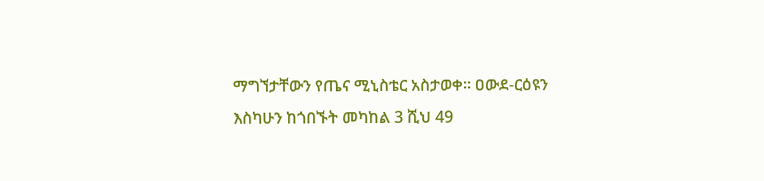ማግኘታቸውን የጤና ሚኒስቴር አስታወቀ፡፡ ዐውደ-ርዕዩን እስካሁን ከጎበኙት መካከል 3 ሺህ 49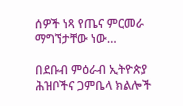ሰዎች ነጻ የጤና ምርመራ ማግኘታቸው ነው…

በደቡብ ምዕራብ ኢትዮጵያ ሕዝቦችና ጋምቤላ ክልሎች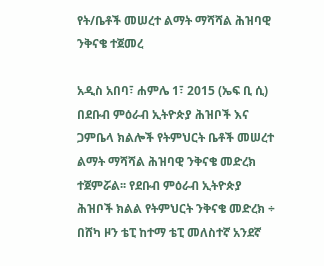የት/ቤቶች መሠረተ ልማት ማሻሻል ሕዝባዊ ንቅናቄ ተጀመረ

አዲስ አበባ፣ ሐምሌ 1፣ 2015 (ኤፍ ቢ ሲ) በደቡብ ምዕራብ ኢትዮጵያ ሕዝቦች እና ጋምቤላ ክልሎች የትምህርት ቤቶች መሠረተ ልማት ማሻሻል ሕዝባዊ ንቅናቄ መድረክ ተጀምሯል፡፡ የደቡብ ምዕራብ ኢትዮጵያ ሕዝቦች ክልል የትምህርት ንቅናቄ መድረክ ÷ በሸካ ዞን ቴፒ ከተማ ቴፒ መለስተኛ አንደኛ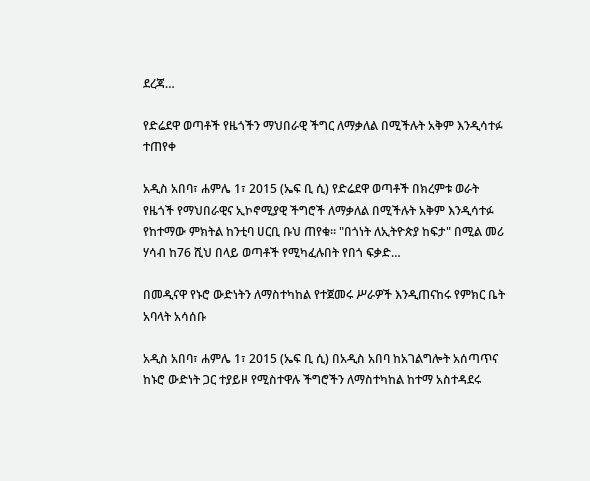ደረጃ…

የድሬደዋ ወጣቶች የዜጎችን ማህበራዊ ችግር ለማቃለል በሚችሉት አቅም እንዲሳተፉ ተጠየቀ

አዲስ አበባ፣ ሐምሌ 1፣ 2015 (ኤፍ ቢ ሲ) የድሬደዋ ወጣቶች በክረምቱ ወራት የዜጎች የማህበራዊና ኢኮኖሚያዊ ችግሮች ለማቃለል በሚችሉት አቅም እንዲሳተፉ የከተማው ምክትል ከንቲባ ሀርቢ ቡህ ጠየቁ። "በጎነት ለኢትዮጵያ ከፍታ" በሚል መሪ ሃሳብ ከ76 ሺህ በላይ ወጣቶች የሚካፈሉበት የበጎ ፍቃድ…

በመዲናዋ የኑሮ ውድነትን ለማስተካከል የተጀመሩ ሥራዎች እንዲጠናከሩ የምክር ቤት አባላት አሳሰቡ

አዲስ አበባ፣ ሐምሌ 1፣ 2015 (ኤፍ ቢ ሲ) በአዲስ አበባ ከአገልግሎት አሰጣጥና ከኑሮ ውድነት ጋር ተያይዞ የሚስተዋሉ ችግሮችን ለማስተካከል ከተማ አስተዳደሩ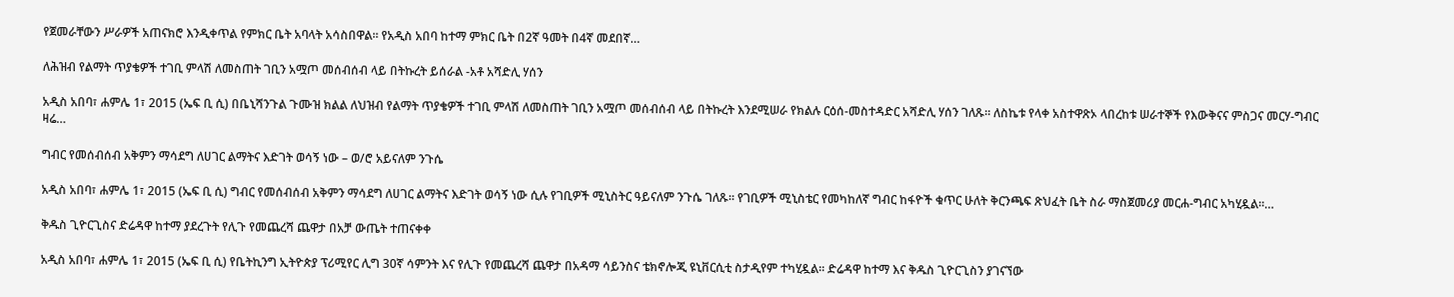የጀመራቸውን ሥራዎች አጠናክሮ እንዲቀጥል የምክር ቤት አባላት አሳስበዋል፡፡ የአዲስ አበባ ከተማ ምክር ቤት በ2ኛ ዓመት በ4ኛ መደበኛ…

ለሕዝብ የልማት ጥያቄዎች ተገቢ ምላሽ ለመስጠት ገቢን አሟጦ መሰብሰብ ላይ በትኩረት ይሰራል -አቶ አሻድሊ ሃሰን

አዲስ አበባ፣ ሐምሌ 1፣ 2015 (ኤፍ ቢ ሲ) በቤኒሻንጉል ጉሙዝ ክልል ለህዝብ የልማት ጥያቄዎች ተገቢ ምላሽ ለመስጠት ገቢን አሟጦ መሰብሰብ ላይ በትኩረት እንደሚሠራ የክልሉ ርዕሰ-መስተዳድር አሻድሊ ሃሰን ገለጹ። ለስኬቱ የላቀ አስተዋጽኦ ላበረከቱ ሠራተኞች የእውቅናና ምስጋና መርሃ-ግብር ዛሬ…

ግብር የመሰብሰብ አቅምን ማሳደግ ለሀገር ልማትና እድገት ወሳኝ ነው – ወ/ሮ አይናለም ንጉሴ

አዲስ አበባ፣ ሐምሌ 1፣ 2015 (ኤፍ ቢ ሲ) ግብር የመሰብሰብ አቅምን ማሳደግ ለሀገር ልማትና እድገት ወሳኝ ነው ሲሉ የገቢዎች ሚኒስትር ዓይናለም ንጉሴ ገለጹ፡፡ የገቢዎች ሚኒስቴር የመካከለኛ ግብር ከፋዮች ቁጥር ሁለት ቅርንጫፍ ጽህፈት ቤት ስራ ማስጀመሪያ መርሐ-ግብር አካሂዷል፡፡…

ቅዱስ ጊዮርጊስና ድሬዳዋ ከተማ ያደረጉት የሊጉ የመጨረሻ ጨዋታ በአቻ ውጤት ተጠናቀቀ

አዲስ አበባ፣ ሐምሌ 1፣ 2015 (ኤፍ ቢ ሲ) የቤትኪንግ ኢትዮጵያ ፕሪሚየር ሊግ 30ኛ ሳምንት እና የሊጉ የመጨረሻ ጨዋታ በአዳማ ሳይንስና ቴክኖሎጂ ዩኒቨርሲቲ ስታዲየም ተካሂዷል፡፡ ድሬዳዋ ከተማ እና ቅዱስ ጊዮርጊስን ያገናኘው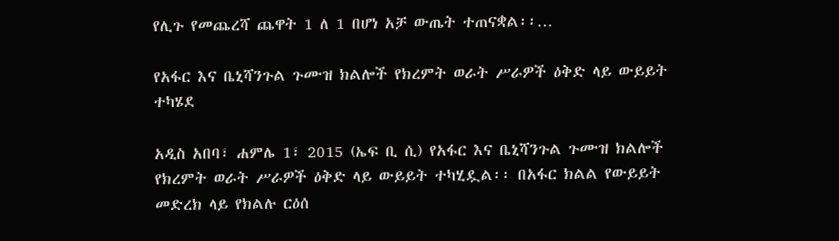የሊጉ የመጨረሻ ጨዋት 1 ለ 1 በሆነ አቻ ውጤት ተጠናቋል፡፡…

የአፋር እና ቤኒሻንጉል ጉሙዝ ክልሎች የክረምት ወራት ሥራዎች ዕቅድ ላይ ውይይት ተካሄደ

አዲስ አበባ፣ ሐምሌ 1፣ 2015 (ኤፍ ቢ ሲ) የአፋር እና ቤኒሻንጉል ጉሙዝ ክልሎች የክረምት ወራት ሥራዎች ዕቅድ ላይ ውይይት ተካሂዷል፡፡ በአፋር ክልል የውይይት መድረክ ላይ የክልሉ ርዕሰ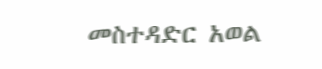መስተዳድር አወል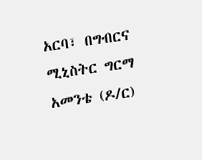አርባ፣ በግብርና ሚኒስትር ግርማ አመንቴ (ዶ/ር)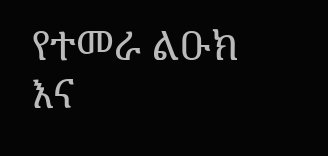የተመራ ልዑክ እና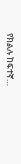የክልሉ ከፍተኛ…